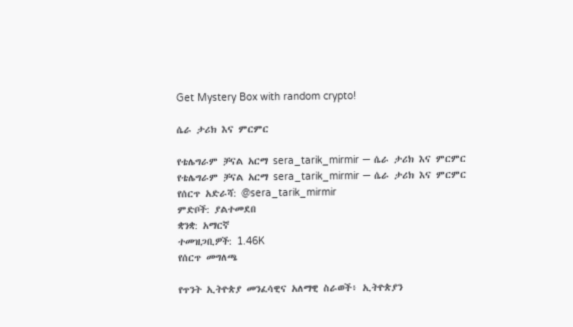Get Mystery Box with random crypto!

ሴራ ታሪክ እና ምርምር

የቴሌግራም ቻናል አርማ sera_tarik_mirmir — ሴራ ታሪክ እና ምርምር
የቴሌግራም ቻናል አርማ sera_tarik_mirmir — ሴራ ታሪክ እና ምርምር
የሰርጥ አድራሻ: @sera_tarik_mirmir
ምድቦች: ያልተመደበ
ቋንቋ: አማርኛ
ተመዝጋቢዎች: 1.46K
የሰርጥ መግለጫ

የጥንት ኢትዮጵያ መንፈሳዊና አለማዊ ስራወች፥ ኢትዮጵያን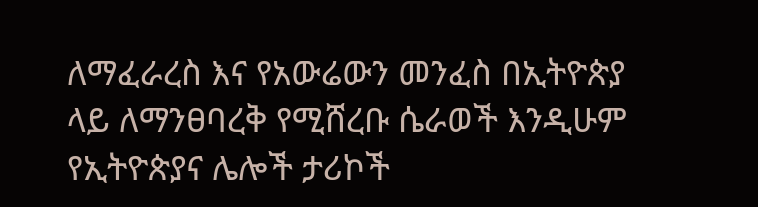ለማፈራረስ እና የአውሬውን መንፈስ በኢትዮጵያ ላይ ለማንፀባረቅ የሚሸረቡ ሴራወች እንዲሁም የኢትዮጵያና ሌሎች ታሪኮች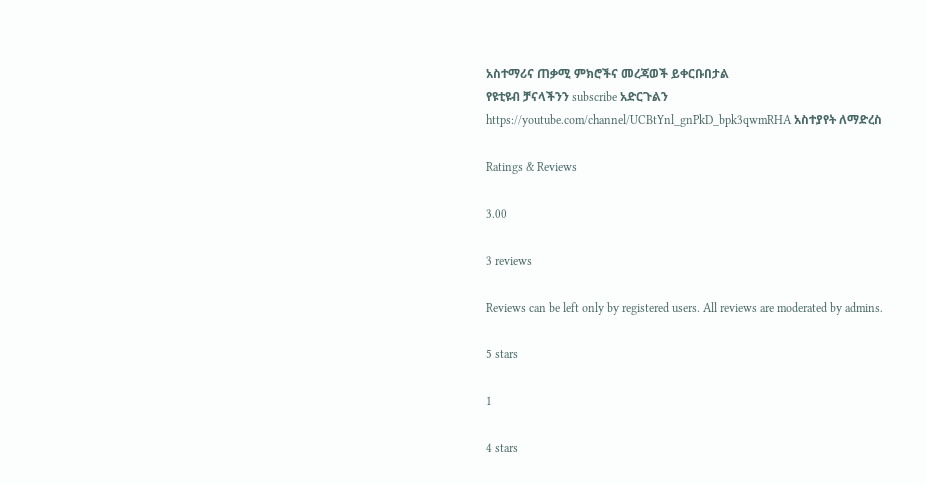አስተማሪና ጠቃሚ ምክሮችና መረጃወች ይቀርቡበታል
የዩቲዩብ ቻናላችንን subscribe አድርጉልን
https://youtube.com/channel/UCBtYnl_gnPkD_bpk3qwmRHA አስተያየት ለማድረስ

Ratings & Reviews

3.00

3 reviews

Reviews can be left only by registered users. All reviews are moderated by admins.

5 stars

1

4 stars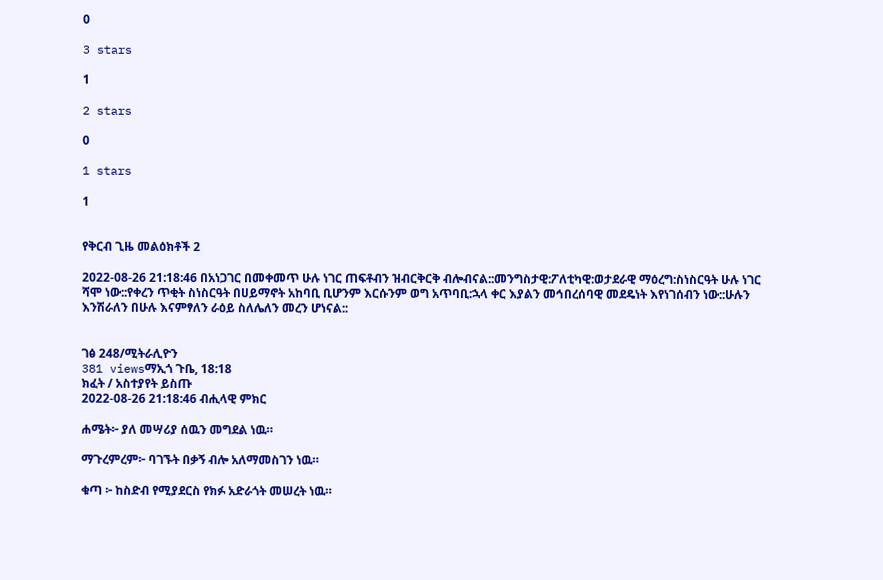0

3 stars

1

2 stars

0

1 stars

1


የቅርብ ጊዜ መልዕክቶች 2

2022-08-26 21:18:46 በአነጋገር በመቀመጥ ሁሉ ነገር ጠፍቶብን ዝብርቅርቅ ብሎብናል::መንግስታዊ:ፖለቲካዊ:ወታደራዊ ማዕረግ:ስነስርዓት ሁሉ ነገር ሻሞ ነው::የቀረን ጥቂት ስነስርዓት በሀይማኖት አከባቢ ቢሆንም እርሱንም ወግ አጥባቢ:ኋላ ቀር እያልን መኅበረሰባዊ መደዴነት እየነገሰብን ነው::ሁሉን እንሽራለን በሁሉ እናምፃለን ራዕይ ስለሌለን መረን ሆነናል::


ገፅ 248/ሚትራሊዮን
381 viewsማኢጎ ጉቤ, 18:18
ክፈት / አስተያየት ይስጡ
2022-08-26 21:18:46 ብሒላዊ ምክር

ሐሜት፦ ያለ መሣሪያ ሰዉን መግደል ነዉ።

ማጉረምረም፦ ባገኙት በቃኝ ብሎ አለማመስገን ነዉ።

ቁጣ ፦ ከስድብ የሚያደርስ የክፉ አድራጎት መሠረት ነዉ።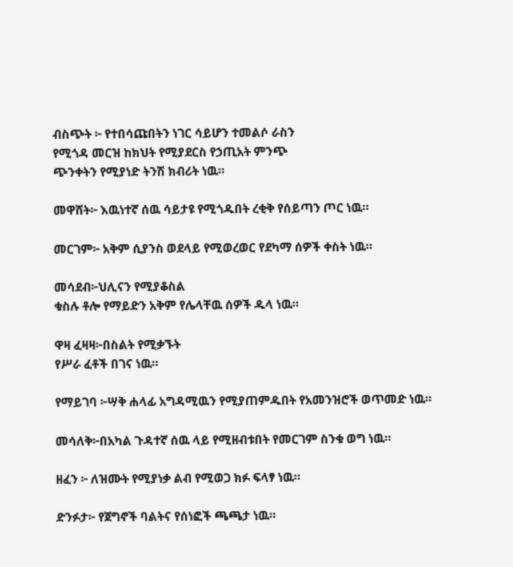ብስጭት ፦ የተበሳጩበትን ነገር ሳይሆን ተመልሶ ራስን
የሚጎዳ መርዝ ከክህት የሚያደርስ የኃጢአት ምንጭ
ጭንቀትን የሚያነድ ትንሽ ክብሪት ነዉ።

መዋሸት፦ እዉነተኛ ሰዉ ሳይታዩ የሚጎዱበት ረቂቅ የሰይጣን ጦር ነዉ።

መርገም፦ አቅም ሲያንስ ወደላይ የሚወረወር የደካማ ሰዎች ቀስት ነዉ።

መሳደብ፦ህሊናን የሚያቆስል
ቁስሉ ቶሎ የማይድን አቅም የሌላቸዉ ሰዎች ዱላ ነዉ።

ዋዛ ፈዛዛ፦በስልት የሚቃኙት
የሥራ ፈቶች በገና ነዉ።

የማይገባ ፦ሣቅ ሐላፊ አግዳሚዉን የሚያጠምዱበት የአመንዝሮች ወጥመድ ነዉ።

መሳለቅ፦በአካል ጉዳተኛ ሰዉ ላይ የሚዘብቱበት የመርገም ስንቁ ወግ ነዉ።

ዘፈን ፦ ለዝሙት የሚያነቃ ልብ የሚወጋ ክፉ ፍላፃ ነዉ።

ድንፉታ፦ የጀግኖች ባልትና የሰነፎች ጫጫታ ነዉ።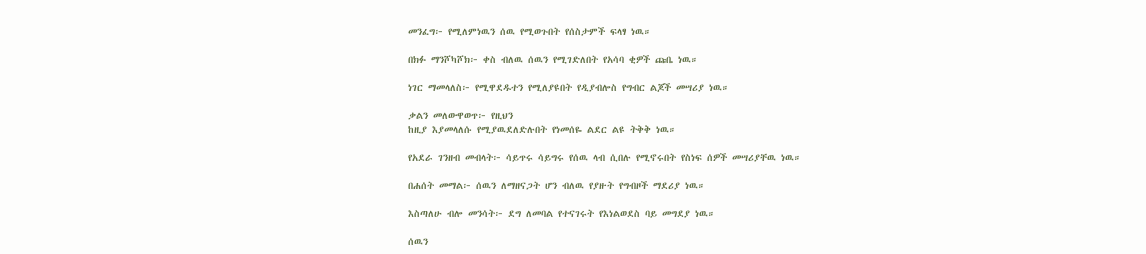መንፈግ፦ የሚለምነዉን ሰዉ የሚወጉበት የሰስታምች ፍላፃ ነዉ።

በክፉ ማንሾካሾክ፦ ቀስ ብለዉ ሰዉን የሚገድለበት የአሳባ ቂዎች ጩቤ ነዉ።

ነገር ማመላለስ፦ የሚዋደዱተን የሚለያዩበት የዲያብሎስ የግብር ልጆች መሣሪያ ነዉ።

ቃልን መለውዋወጥ፦ የዚህን
ከዚያ እያመላለሱ የሚያዉደለድሉበት የነመሰዬ ልደር ልዩ ትቅቅ ነዉ።

የአደራ ገንዘብ መብላት፦ ሳይጥሩ ሳይግሩ የሰዉ ላብ ሲበሉ የሚኖሩበት የስነፍ ሰዎች መሣሪያቸዉ ነዉ።

በሐሰት መማል፦ ሰዉን ለማዘናጋት ሆን ብለዉ የያዙት የግብዞች ማደሪያ ነዉ።

እስጣለሁ ብሎ መንሳት፦ ደግ ለመባል የተናገሩት የእነልወደስ ባይ መግደያ ነዉ።

ሰዉን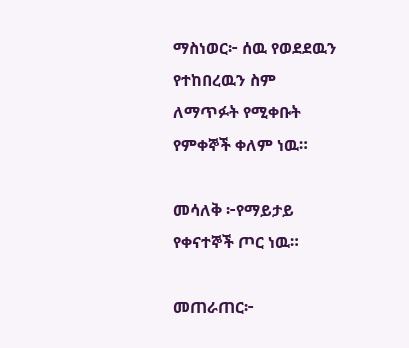ማስነወር፦ ሰዉ የወደደዉን የተከበረዉን ስም
ለማጥፉት የሚቀቡት የምቀኞች ቀለም ነዉ።

መሳለቅ ፦የማይታይ የቀናተኞች ጦር ነዉ።

መጠራጠር፦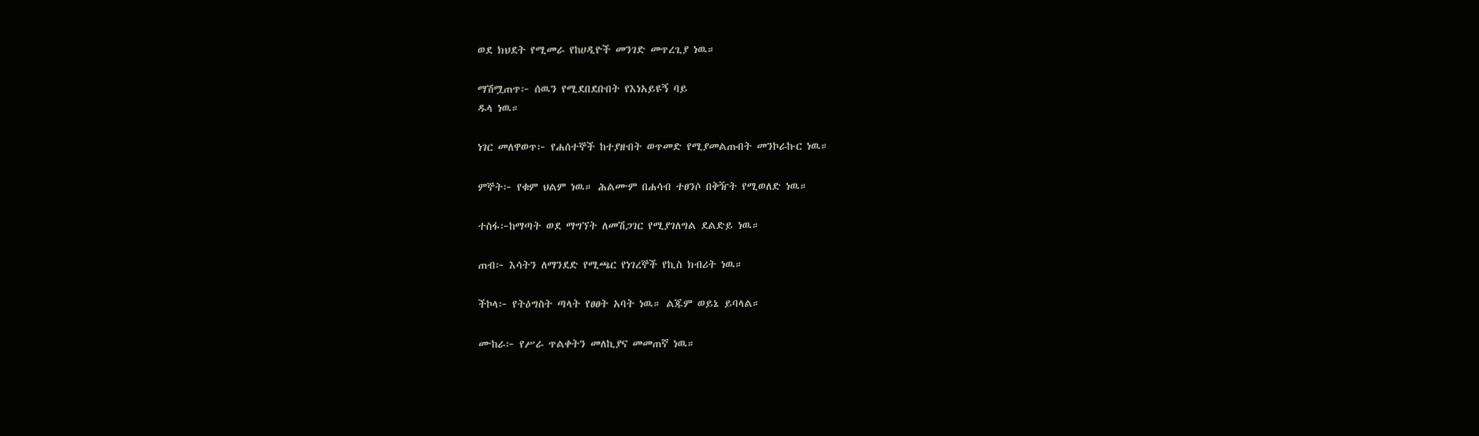ወደ ክህደት የሚመራ የከሀዲዮች መንገድ መጥረጊያ ነዉ።

ማሽሟጠጥ፦ ሰዉን የሚደበደቡበት የእነአይዩኝ ባይ
ዱላ ነዉ።

ነገር መለዋወጥ፦ የሐሰተኞች ከተያዙበት ወጥመድ የሚያመልጡበት መንኮራኩር ነዉ።

ምኞት፦ የቁም ህልም ነዉ። ሕልሙም በሐሳብ ተፀንሶ በቅዥት የሚወለድ ነዉ።

ተስፋ፦ከማጣት ወደ ማግኘት ለመሽጋገር የሚያገለግል ደልድይ ነዉ።

ጠብ፦ እሳትን ለማንደድ የሚጫር የነገረኞች የኪስ ክብሪት ነዉ።

ችኮላ፦ የትዕግስት ጣላት የፀፀት አባት ነዉ። ልጁም ወይኔ ይባላል።

ሙከራ፦ የሥራ ጥልቀትን መለኪያና መመጠኛ ነዉ።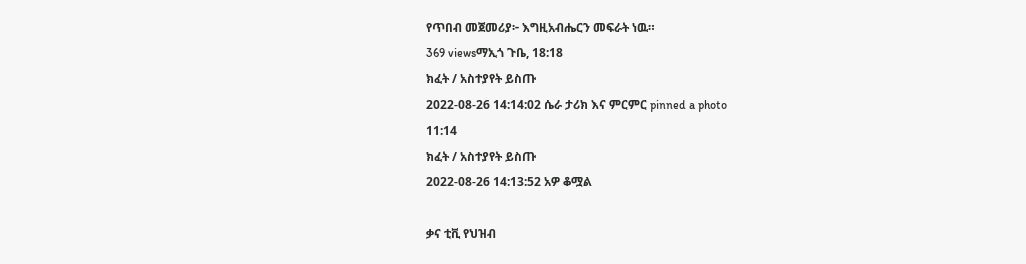የጥበብ መጀመሪያ፦ እግዚአብሔርን መፍራት ነዉ።
369 viewsማኢጎ ጉቤ, 18:18
ክፈት / አስተያየት ይስጡ
2022-08-26 14:14:02 ሴራ ታሪክ እና ምርምር pinned a photo
11:14
ክፈት / አስተያየት ይስጡ
2022-08-26 14:13:52 አዎ ቆሟል

ቃና ቲቪ የህዝብ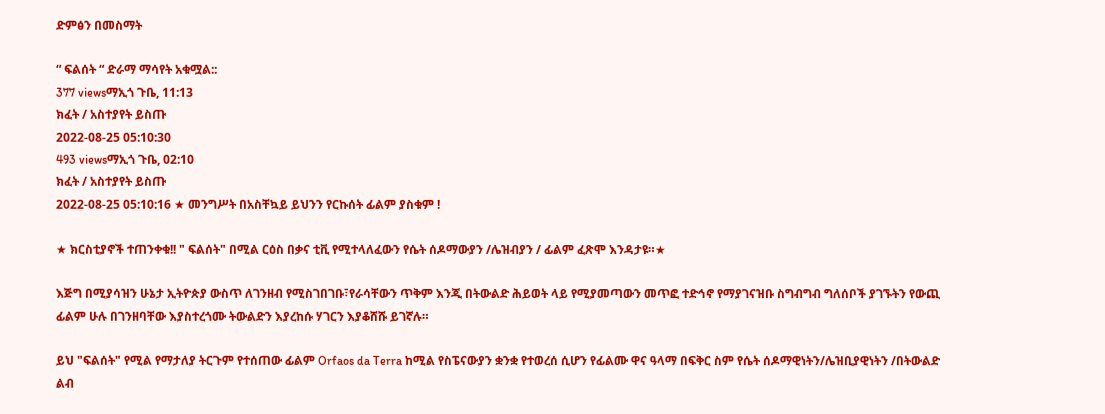ድምፅን በመስማት

“ ፍልሰት “ ድራማ ማሳየት አቁሟል::
377 viewsማኢጎ ጉቤ, 11:13
ክፈት / አስተያየት ይስጡ
2022-08-25 05:10:30
493 viewsማኢጎ ጉቤ, 02:10
ክፈት / አስተያየት ይስጡ
2022-08-25 05:10:16 ★ መንግሥት በአስቸኳይ ይህንን የርኩሰት ፊልም ያስቁም !

★ ክርስቲያኖች ተጠንቀቁ!! " ፍልሰት" በሚል ርዕስ በቃና ቲቪ የሚተላለፈውን የሴት ሰዶማውያን /ሌዝብያን / ፊልም ፈጽሞ እንዳታዩ።★

እጅግ በሚያሳዝን ሁኔታ ኢትዮጵያ ውስጥ ለገንዘብ የሚስገበገቡ፣የራሳቸውን ጥቅም እንጂ በትውልድ ሕይወት ላይ የሚያመጣውን መጥፎ ተድኅኖ የማያገናዝቡ ስግብግብ ግለሰቦች ያገኙትን የውጪ ፊልም ሁሉ በገንዘባቸው እያስተረጎሙ ትውልድን እያረከሱ ሃገርን እያቆሸሹ ይገኛሉ።

ይህ "ፍልሰት" የሚል የማታለያ ትርጉም የተሰጠው ፊልም Orfaos da Terra ከሚል የስፔናውያን ቋንቋ የተወረሰ ሲሆን የፊልሙ ዋና ዓላማ በፍቅር ስም የሴት ሰዶማዊነትን/ሌዝቢያዊነትን /በትውልድ ልብ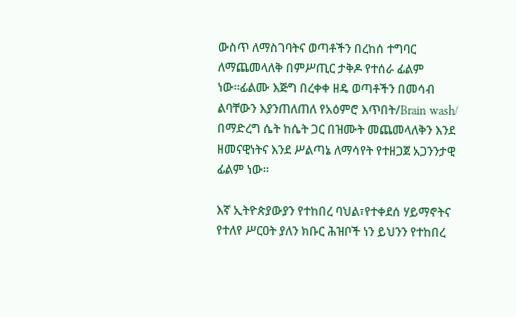ውስጥ ለማስገባትና ወጣቶችን በረከሰ ተግባር ለማጨመላለቅ በምሥጢር ታቅዶ የተሰራ ፊልም ነው።ፊልሙ እጅግ በረቀቀ ዘዴ ወጣቶችን በመሳብ ልባቸውን እያንጠለጠለ የአዕምሮ እጥበት/Brain wash/ በማድረግ ሴት ከሴት ጋር በዝሙት መጨመላለቅን እንደ ዘመናዊነትና እንደ ሥልጣኔ ለማሳየት የተዘጋጀ አጋንንታዊ ፊልም ነው።

እኛ ኢትዮጵያውያን የተከበረ ባህል፣የተቀደሰ ሃይማኖትና የተለየ ሥርዐት ያለን ክቡር ሕዝቦች ነን ይህንን የተከበረ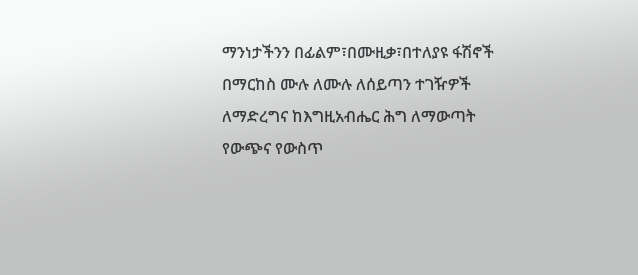ማንነታችንን በፊልም፣በሙዚቃ፣በተለያዩ ፋሽኖች በማርከስ ሙሉ ለሙሉ ለሰይጣን ተገዥዎች ለማድረግና ከእግዚአብሔር ሕግ ለማውጣት የውጭና የውስጥ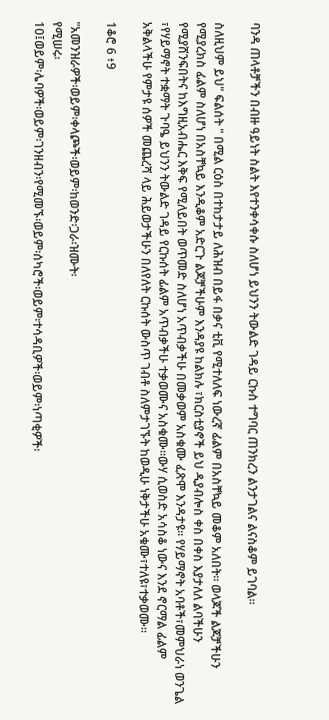ባንዳ ጠላቶቻችን በብዙ ዓይነት ስልት እየተንቀሳቀሱ ስለሆነ ይህንን ትውልድ ገዳይ ርኩስ ተግባር ጠንክረን ልንታገልና ልናስቆም ይገባል።

ስለዚህም ይህ" ፍልሰት " በሚል ርዕስ በተከታታይ ለሕዝብ በይፋ በቃና ቲቪ የሚተለለፍ ነውረኛ ፊልም በአስቸኳይ መቆም አለበት። ወላጆች ልጆቻችሁን የሚያረክስ ፊልም ስለሆነ በአስቸኳይ እንዲቆም አድርጉ ልጆቻችሁም እንዳያዩ ከልክሉ ፣ክርስቲያኖች ይህ ዲያብሎስ ቀስ በቀስ እያታለለ ልባችሁን የሚያሸንፍበትና ከእግዚአብሔር እቅፍ የሚለይበት ወጥመድ ስለሆነ አጥብቃችሁ በመቃወም አስቁሙ ፈጽሞ እንዳታዩ። የሃይማኖት አባቶች፣መምህራነ ወንጌል ፣የሃይማኖት ተቋማት ጉባዔ ይህንን ትውልድ ገዳይ የርኩሰት ፊልም አጥብቃችሁ ተቃወሙና አስቁሙ።ውሃ ሲወስድ አሳስቆ ነውና እንደ ኖርማል ፊልም አቅልላችሁ የምታዩ ሰዎች መጨረሻ ላይ ሕይወታችሁን በለየለት ርኩሰት ውስጥ ገብቶ ስለምታገኙት ከወዲሁ ነቅታችሁ አቁሙ፣ተለዩ፣ተቃወሙ።

1ቆሮ 6 ፥9

"አመንዝራዎች፡ወይም፡ቀላጮች፡ወይም፡ከወንድ፡ጋራ፡ዝሙት፡
የሚሠሩ፡
10፤ወይም፡ሌባዎች፡ወይም፡ገንዘብን፡የሚመኙ፡ወይም፡ሰካሮች፡ወይም፡ተሳዳቢዎች፡ወይም፡ነጣቂዎች፡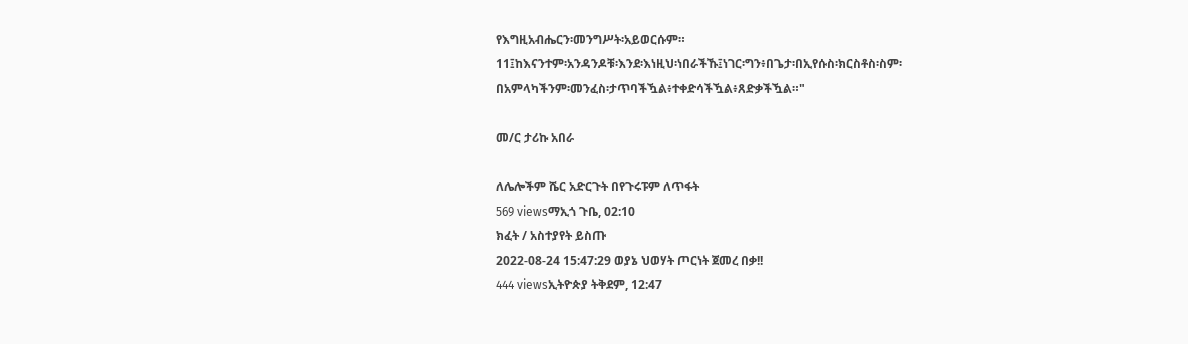የእግዚአብሔርን፡መንግሥት፡አይወርሱም።
11፤ከእናንተም፡አንዳንዶቹ፡እንደ፡እነዚህ፡ነበራችኹ፤ነገር፡ግን፥በጌታ፡በኢየሱስ፡ክርስቶስ፡ስም፡
በአምላካችንም፡መንፈስ፡ታጥባችዃል፥ተቀድሳችዃል፥ጸድቃችዃል።"

መ/ር ታሪኩ አበራ

ለሌሎችም ሼር አድርጉት በየጉሩፑም ለጥፋት
569 viewsማኢጎ ጉቤ, 02:10
ክፈት / አስተያየት ይስጡ
2022-08-24 15:47:29 ወያኔ ህወሃት ጦርነት ጀመረ በቃ!!
444 viewsኢትዮጵያ ትቅደም, 12:47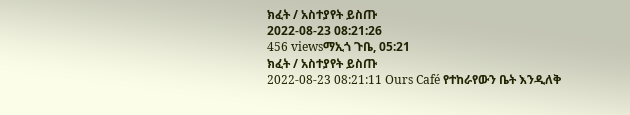ክፈት / አስተያየት ይስጡ
2022-08-23 08:21:26
456 viewsማኢጎ ጉቤ, 05:21
ክፈት / አስተያየት ይስጡ
2022-08-23 08:21:11 Ours Café የተከራየውን ቤት እንዲለቅ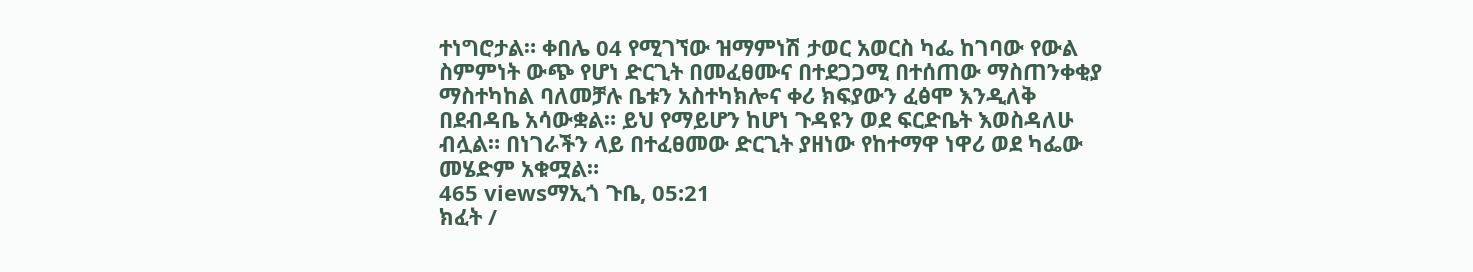ተነግሮታል። ቀበሌ 04 የሚገኘው ዝማምነሽ ታወር አወርስ ካፌ ከገባው የውል ስምምነት ውጭ የሆነ ድርጊት በመፈፀሙና በተደጋጋሚ በተሰጠው ማስጠንቀቂያ ማስተካከል ባለመቻሉ ቤቱን አስተካክሎና ቀሪ ክፍያውን ፈፅሞ እንዲለቅ በደብዳቤ አሳውቋል። ይህ የማይሆን ከሆነ ጉዳዩን ወደ ፍርድቤት እወስዳለሁ ብሏል። በነገራችን ላይ በተፈፀመው ድርጊት ያዘነው የከተማዋ ነዋሪ ወደ ካፌው መሄድም አቁሟል።
465 viewsማኢጎ ጉቤ, 05:21
ክፈት /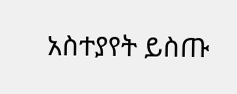አስተያየት ይስጡ